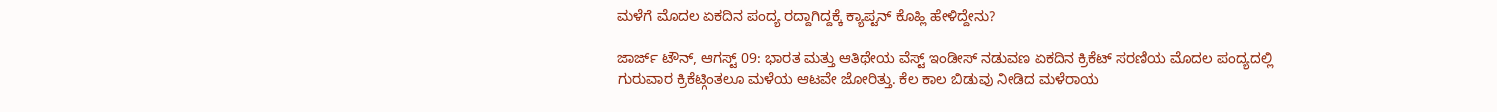ಮಳೆಗೆ ಮೊದಲ ಏಕದಿನ ಪಂದ್ಯ ರದ್ದಾಗಿದ್ದಕ್ಕೆ ಕ್ಯಾಪ್ಟನ್ ಕೊಹ್ಲಿ ಹೇಳಿದ್ದೇನು?

ಜಾರ್ಜ್ ಟೌನ್, ಆಗಸ್ಟ್ 09: ಭಾರತ ಮತ್ತು ಆತಿಥೇಯ ವೆಸ್ಟ್ ಇಂಡೀಸ್ ನಡುವಣ ಏಕದಿನ ಕ್ರಿಕೆಟ್ ಸರಣಿಯ ಮೊದಲ ಪಂದ್ಯದಲ್ಲಿ ಗುರುವಾರ ಕ್ರಿಕೆಟ್ಗಿಂತಲೂ ಮಳೆಯ ಆಟವೇ ಜೋರಿತ್ತು. ಕೆಲ ಕಾಲ ಬಿಡುವು ನೀಡಿದ ಮಳೆರಾಯ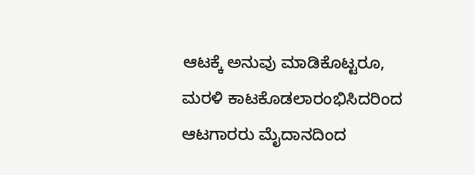ಆಟಕ್ಕೆ ಅನುವು ಮಾಡಿಕೊಟ್ಟರೂ, ಮರಳಿ ಕಾಟಕೊಡಲಾರಂಭಿಸಿದರಿಂದ ಆಟಗಾರರು ಮೈದಾನದಿಂದ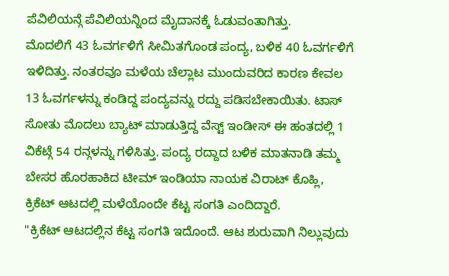ಪೆವಿಲಿಯನ್ಗೆ ಪೆವಿಲಿಯನ್ನಿಂದ ಮೈದಾನಕ್ಕೆ ಓಡುವಂತಾಗಿತ್ತು.
ಮೊದಲಿಗೆ 43 ಓವರ್ಗಳಿಗೆ ಸೀಮಿತಗೊಂಡ ಪಂದ್ಯ, ಬಳಿಕ 40 ಓವರ್ಗಳಿಗೆ ಇಳಿದಿತ್ತು. ನಂತರವೂ ಮಳೆಯ ಚೆಲ್ಲಾಟ ಮುಂದುವರಿದ ಕಾರಣ ಕೇವಲ 13 ಓವರ್ಗಳನ್ನು ಕಂಡಿದ್ದ ಪಂದ್ಯವನ್ನು ರದ್ದು ಪಡಿಸಬೇಕಾಯಿತು. ಟಾಸ್ ಸೋತು ಮೊದಲು ಬ್ಯಾಟ್ ಮಾಡುತ್ತಿದ್ದ ವೆಸ್ಟ್ ಇಂಡೀಸ್ ಈ ಹಂತದಲ್ಲಿ 1 ವಿಕೆಟ್ಗೆ 54 ರನ್ಗಳನ್ನು ಗಳಿಸಿತ್ತು. ಪಂದ್ಯ ರದ್ದಾದ ಬಳಿಕ ಮಾತನಾಡಿ ತಮ್ಮ ಬೇಸರ ಹೊರಹಾಕಿದ ಟೀಮ್ ಇಂಡಿಯಾ ನಾಯಕ ವಿರಾಟ್ ಕೊಹ್ಲಿ, ಕ್ರಿಕೆಟ್ ಆಟದಲ್ಲಿ ಮಳೆಯೊಂದೇ ಕೆಟ್ಟ ಸಂಗತಿ ಎಂದಿದ್ದಾರೆ.
"ಕ್ರಿಕೆಟ್ ಆಟದಲ್ಲಿನ ಕೆಟ್ಟ ಸಂಗತಿ ಇದೊಂದೆ. ಆಟ ಶುರುವಾಗಿ ನಿಲ್ಲುವುದು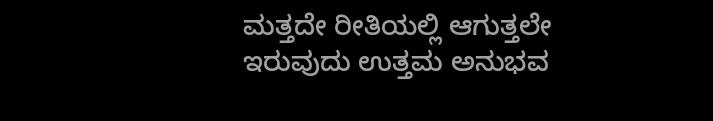ಮತ್ತದೇ ರೀತಿಯಲ್ಲಿ ಆಗುತ್ತಲೇ ಇರುವುದು ಉತ್ತಮ ಅನುಭವ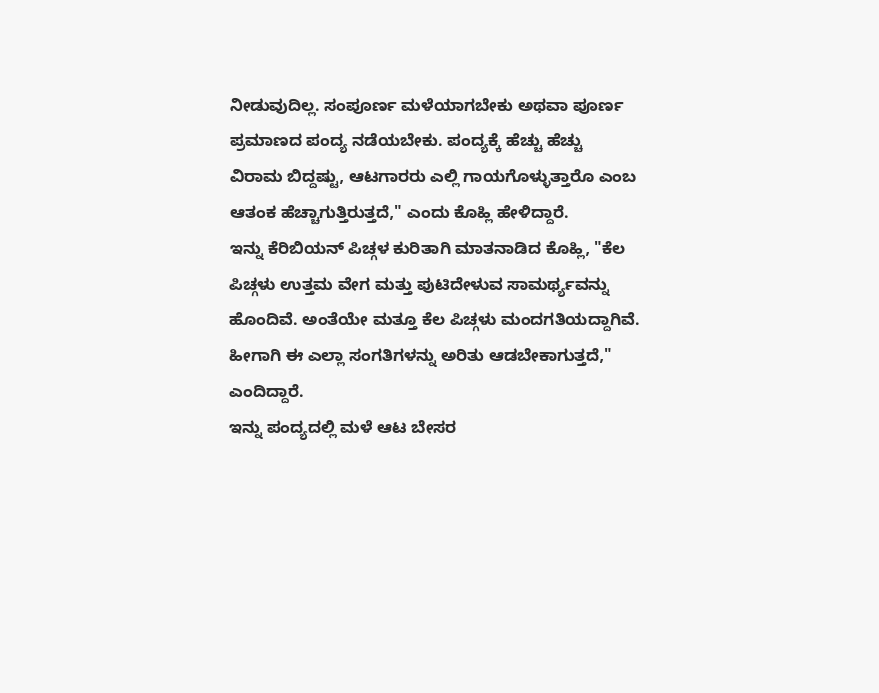ನೀಡುವುದಿಲ್ಲ. ಸಂಪೂರ್ಣ ಮಳೆಯಾಗಬೇಕು ಅಥವಾ ಪೂರ್ಣ ಪ್ರಮಾಣದ ಪಂದ್ಯ ನಡೆಯಬೇಕು. ಪಂದ್ಯಕ್ಕೆ ಹೆಚ್ಚು ಹೆಚ್ಚು ವಿರಾಮ ಬಿದ್ದಷ್ಟು, ಆಟಗಾರರು ಎಲ್ಲಿ ಗಾಯಗೊಳ್ಳುತ್ತಾರೊ ಎಂಬ ಆತಂಕ ಹೆಚ್ಚಾಗುತ್ತಿರುತ್ತದೆ," ಎಂದು ಕೊಹ್ಲಿ ಹೇಳಿದ್ದಾರೆ.
ಇನ್ನು ಕೆರಿಬಿಯನ್ ಪಿಚ್ಗಳ ಕುರಿತಾಗಿ ಮಾತನಾಡಿದ ಕೊಹ್ಲಿ, "ಕೆಲ ಪಿಚ್ಗಳು ಉತ್ತಮ ವೇಗ ಮತ್ತು ಪುಟಿದೇಳುವ ಸಾಮರ್ಥ್ಯವನ್ನು ಹೊಂದಿವೆ. ಅಂತೆಯೇ ಮತ್ತೂ ಕೆಲ ಪಿಚ್ಗಳು ಮಂದಗತಿಯದ್ದಾಗಿವೆ. ಹೀಗಾಗಿ ಈ ಎಲ್ಲಾ ಸಂಗತಿಗಳನ್ನು ಅರಿತು ಆಡಬೇಕಾಗುತ್ತದೆ," ಎಂದಿದ್ದಾರೆ.
ಇನ್ನು ಪಂದ್ಯದಲ್ಲಿ ಮಳೆ ಆಟ ಬೇಸರ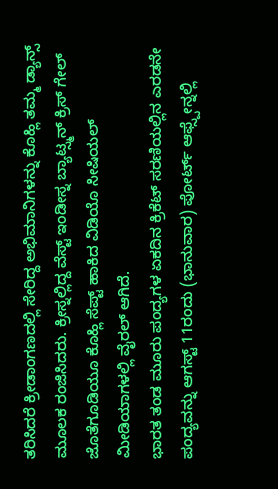ತರಿಸಿದರೆ ಕ್ರೀಡಾಂಗಣದಲ್ಲಿ ಸೇರಿದ್ದ ಅಭಿಮಾನಿಗಳನ್ನು ಕೊಹ್ಲಿ ತಮ್ಮ ಡ್ಯಾನ್ಸ್ ಮೂಲಕ ರಂಜಿಸಿದರು. ಕ್ರೀಸ್ನಲ್ಲಿದ್ದ ವೆಸ್ಟ್ ಇಂಡೀಸ್ನ ಬ್ಯಾಟ್ಸ್ಮನ್ ಕ್ರಿಸ್ ಗೇಲ್ ಜೊತೆಗೂಡಿಯೂ ಕೊಹ್ಲಿ ಸೆಪ್ಟ್ ಹಾಕಿದ ವಿಡಿಯೊ ಸೀಷಿಯಲ್ ಮೀಡಿಯಾಗಳಲ್ಲಿ ವೈರಲ್ ಆಗಿದೆ.
ಭಾರತ ತಂಡ ಮೂರು ಪಂದ್ಯಗಳ ಏಕದಿನ ಕ್ರಿಕೆಟ್ ಸರಣಿಯಲ್ಲಿನ ಎರಡನೇ ಪಂದ್ಯವನ್ನು ಆಗಸ್ಟ್ 11ರಂದು (ಭಾನುವಾರ) ಪೋರ್ಟ್ ಆಫ್ಸ್ಪೇನ್ನಲ್ಲಿ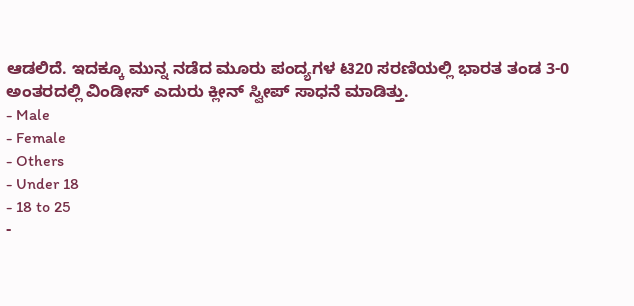ಆಡಲಿದೆ. ಇದಕ್ಕೂ ಮುನ್ನ ನಡೆದ ಮೂರು ಪಂದ್ಯಗಳ ಟಿ20 ಸರಣಿಯಲ್ಲಿ ಭಾರತ ತಂಡ 3-0 ಅಂತರದಲ್ಲಿ ವಿಂಡೀಸ್ ಎದುರು ಕ್ಲೀನ್ ಸ್ವೀಪ್ ಸಾಧನೆ ಮಾಡಿತ್ತು.
- Male
- Female
- Others
- Under 18
- 18 to 25
-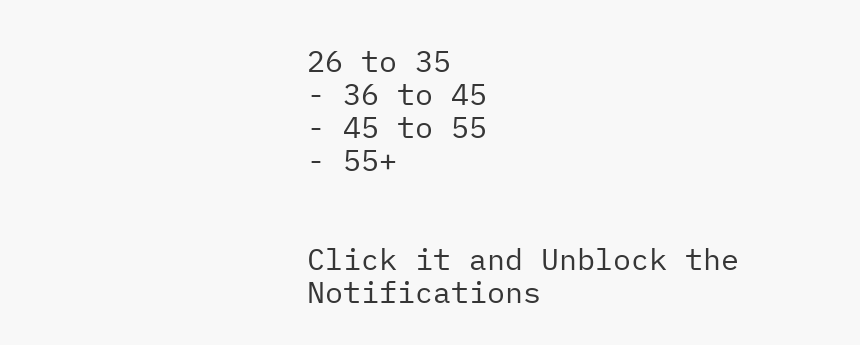26 to 35
- 36 to 45
- 45 to 55
- 55+


Click it and Unblock the Notifications